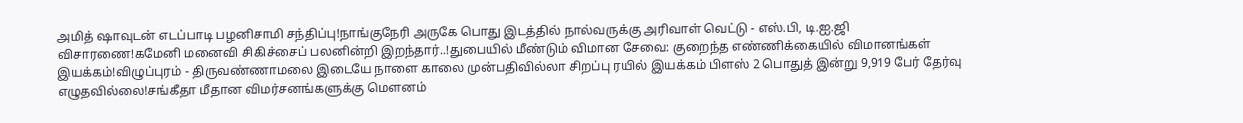அமித் ஷாவுடன் எடப்பாடி பழனிசாமி சந்திப்பு!நாங்குநேரி அருகே பொது இடத்தில் நால்வருக்கு அரிவாள் வெட்டு - எஸ்.பி, டி.ஐ.ஜி விசாரணை!கமேனி மனைவி சிகிச்சைப் பலனின்றி இறந்தார்..!துபையில் மீண்டும் விமான சேவை: குறைந்த எண்ணிக்கையில் விமானங்கள் இயக்கம்!விழுப்புரம் - திருவண்ணாமலை இடையே நாளை காலை முன்பதிவில்லா சிறப்பு ரயில் இயக்கம் பிளஸ் 2 பொதுத் இன்று 9,919 பேர் தேர்வு எழுதவில்லை!சங்கீதா மீதான விமர்சனங்களுக்கு மௌனம்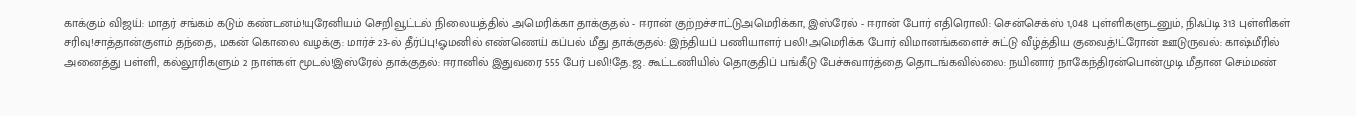காக்கும் விஜய்: மாதர் சங்கம் கடும் கண்டனம்!யுரேனியம் செறிவூட்டல் நிலையத்தில் அமெரிக்கா தாக்குதல் - ஈரான் குற்றச்சாட்டுஅமெரிக்கா, இஸ்ரேல் - ஈரான் போர் எதிரொலி: சென்செக்ஸ் 1,048 புள்ளிகளுடனும், நிஃப்டி 313 புள்ளிகள் சரிவு!சாத்தான்குளம் தந்தை, மகன் கொலை வழக்கு: மார்ச் 23-ல் தீர்ப்பு!ஓமனில் எண்ணெய் கப்பல் மீது தாக்குதல்: இந்தியப் பணியாளர் பலி!அமெரிக்க போர் விமானங்களைச் சுட்டு வீழ்த்திய குவைத்!ட்ரோன் ஊடுருவல்: காஷ்மீரில் அனைத்து பள்ளி, கல்லூரிகளும் 2 நாள்கள் மூடல்!இஸ்ரேல் தாக்குதல்: ஈரானில் இதுவரை 555 பேர் பலி!தே.ஜ. கூட்டணியில் தொகுதிப் பங்கீடு பேச்சுவார்த்தை தொடங்கவில்லை: நயினார் நாகேந்திரன்பொன்முடி மீதான செம்மண்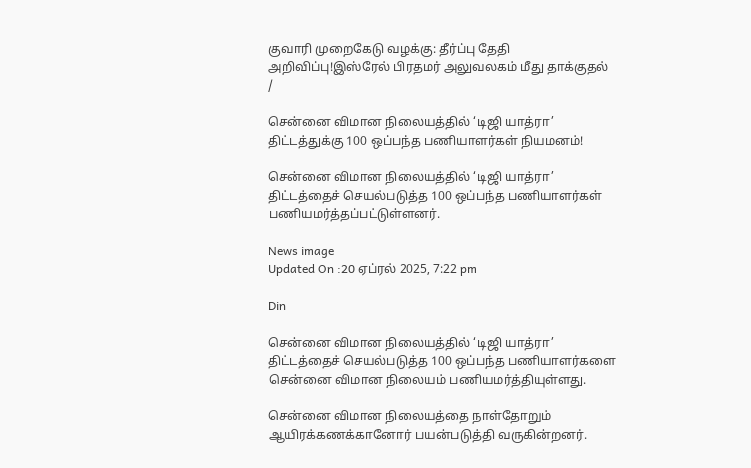குவாரி முறைகேடு வழக்கு: தீர்ப்பு தேதி அறிவிப்பு!இஸ்ரேல் பிரதமர் அலுவலகம் மீது தாக்குதல்
/

சென்னை விமான நிலையத்தில் ‘டிஜி யாத்ரா’ திட்டத்துக்கு 100 ஒப்பந்த பணியாளர்கள் நியமனம்!

சென்னை விமான நிலையத்தில் ‘டிஜி யாத்ரா’ திட்டத்தைச் செயல்படுத்த 100 ஒப்பந்த பணியாளர்கள் பணியமர்த்தப்பட்டுள்ளனர்.

News image
Updated On :20 ஏப்ரல் 2025, 7:22 pm

Din

சென்னை விமான நிலையத்தில் ‘டிஜி யாத்ரா’ திட்டத்தைச் செயல்படுத்த 100 ஒப்பந்த பணியாளர்களை சென்னை விமான நிலையம் பணியமர்த்தியுள்ளது.

சென்னை விமான நிலையத்தை நாள்தோறும் ஆயிரக்கணக்கானோர் பயன்படுத்தி வருகின்றனர்.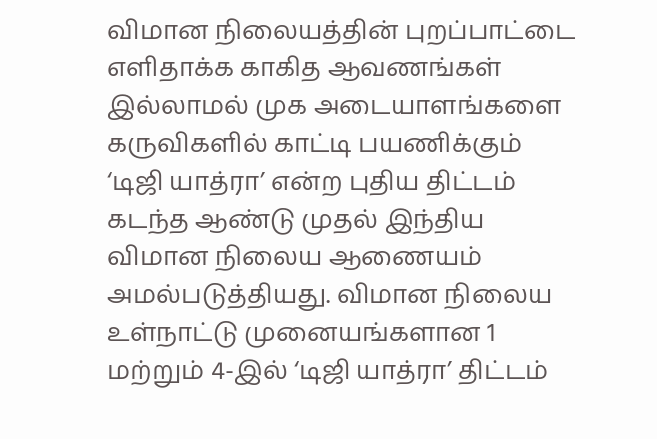விமான நிலையத்தின் புறப்பாட்டை எளிதாக்க காகித ஆவணங்கள் இல்லாமல் முக அடையாளங்களை கருவிகளில் காட்டி பயணிக்கும் ‘டிஜி யாத்ரா’ என்ற புதிய திட்டம் கடந்த ஆண்டு முதல் இந்திய விமான நிலைய ஆணையம் அமல்படுத்தியது. விமான நிலைய உள்நாட்டு முனையங்களான 1 மற்றும் 4-இல் ‘டிஜி யாத்ரா’ திட்டம்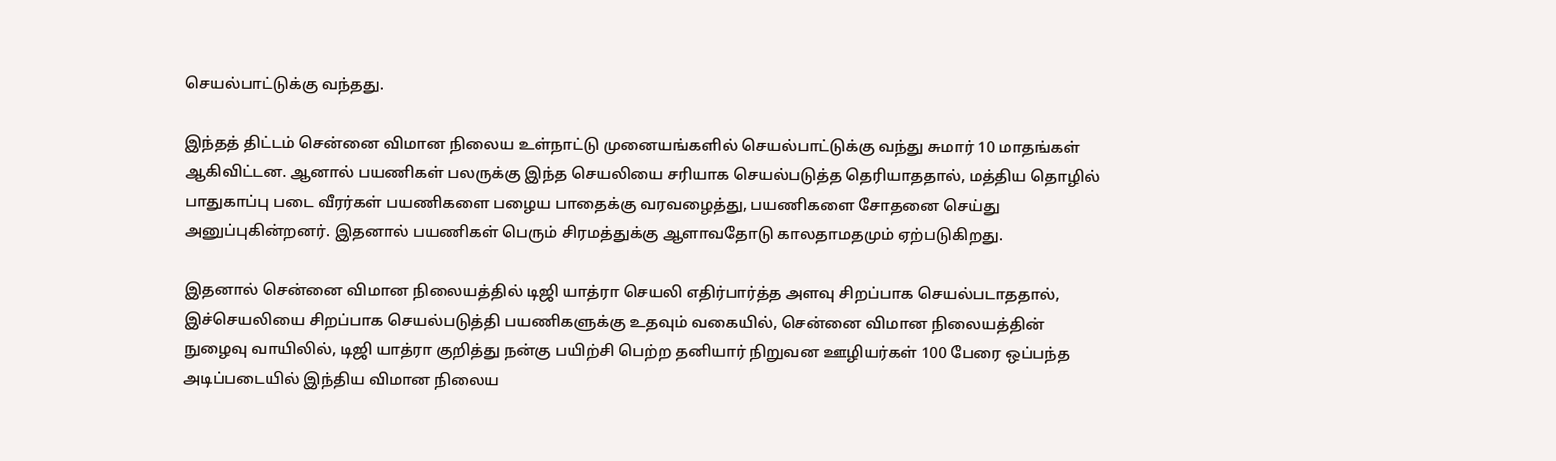செயல்பாட்டுக்கு வந்தது.

இந்தத் திட்டம் சென்னை விமான நிலைய உள்நாட்டு முனையங்களில் செயல்பாட்டுக்கு வந்து சுமார் 10 மாதங்கள் ஆகிவிட்டன. ஆனால் பயணிகள் பலருக்கு இந்த செயலியை சரியாக செயல்படுத்த தெரியாததால், மத்திய தொழில் பாதுகாப்பு படை வீரர்கள் பயணிகளை பழைய பாதைக்கு வரவழைத்து, பயணிகளை சோதனை செய்து அனுப்புகின்றனர். இதனால் பயணிகள் பெரும் சிரமத்துக்கு ஆளாவதோடு காலதாமதமும் ஏற்படுகிறது.

இதனால் சென்னை விமான நிலையத்தில் டிஜி யாத்ரா செயலி எதிர்பார்த்த அளவு சிறப்பாக செயல்படாததால், இச்செயலியை சிறப்பாக செயல்படுத்தி பயணிகளுக்கு உதவும் வகையில், சென்னை விமான நிலையத்தின் நுழைவு வாயிலில், டிஜி யாத்ரா குறித்து நன்கு பயிற்சி பெற்ற தனியார் நிறுவன ஊழியர்கள் 100 பேரை ஒப்பந்த அடிப்படையில் இந்திய விமான நிலைய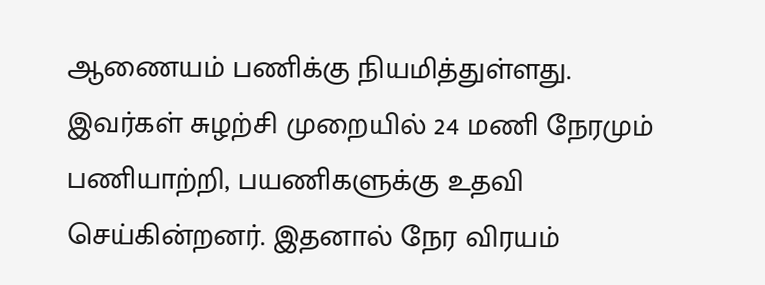ஆணையம் பணிக்கு நியமித்துள்ளது. இவர்கள் சுழற்சி முறையில் 24 மணி நேரமும் பணியாற்றி, பயணிகளுக்கு உதவி செய்கின்றனர். இதனால் நேர விரயம்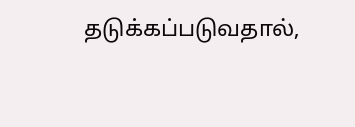தடுக்கப்படுவதால்,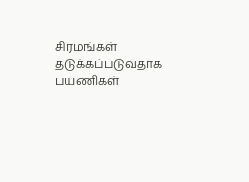சிரமங்கள் தடுக்கப்படுவதாக பயணிகள்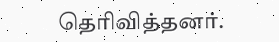தெரிவித்தனர்.